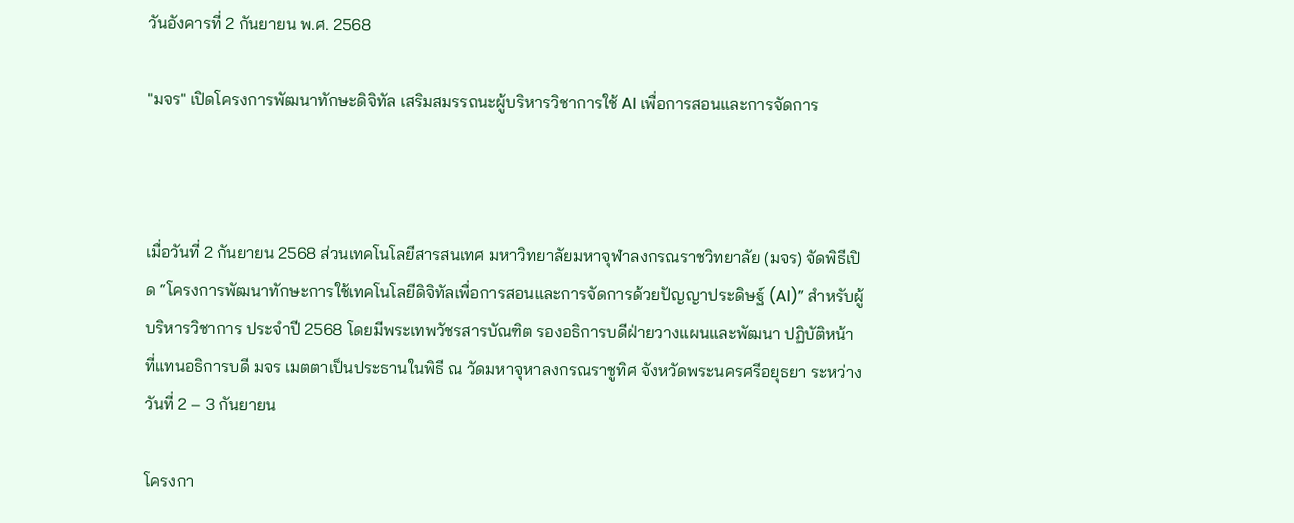วันอังคารที่ 2 กันยายน พ.ศ. 2568

"มจร" เปิดโครงการพัฒนาทักษะดิจิทัล เสริมสมรรถนะผู้บริหารวิชาการใช้ AI เพื่อการสอนและการจัดการ



เมื่อวันที่ 2 กันยายน 2568 ส่วนเทคโนโลยีสารสนเทศ มหาวิทยาลัยมหาจุฬาลงกรณราชวิทยาลัย (มจร) จัดพิธีเปิด “โครงการพัฒนาทักษะการใช้เทคโนโลยีดิจิทัลเพื่อการสอนและการจัดการด้วยปัญญาประดิษฐ์ (AI)” สำหรับผู้บริหารวิชาการ ประจำปี 2568 โดยมีพระเทพวัชรสารบัณฑิต รองอธิการบดีฝ่ายวางแผนและพัฒนา ปฏิบัติหน้าที่แทนอธิการบดี มจร เมตตาเป็นประธานในพิธี ณ วัดมหาจุหาลงกรณราชูทิศ จังหวัดพระนครศรีอยุธยา ระหว่างวันที่ 2 – 3 กันยายน

โครงกา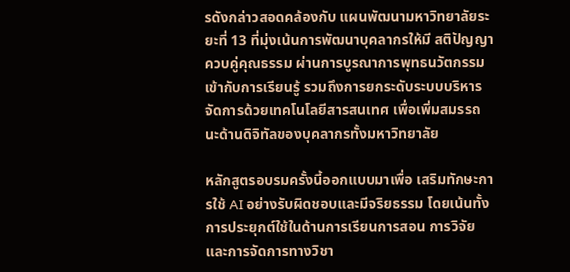รดังกล่าวสอดคล้องกับ แผนพัฒนามหาวิทยาลัยระยะที่ 13 ที่มุ่งเน้นการพัฒนาบุคลากรให้มี สติปัญญาควบคู่คุณธรรม ผ่านการบูรณาการพุทธนวัตกรรมเข้ากับการเรียนรู้ รวมถึงการยกระดับระบบบริหารจัดการด้วยเทคโนโลยีสารสนเทศ เพื่อเพิ่มสมรรถนะด้านดิจิทัลของบุคลากรทั้งมหาวิทยาลัย

หลักสูตรอบรมครั้งนี้ออกแบบมาเพื่อ เสริมทักษะการใช้ AI อย่างรับผิดชอบและมีจริยธรรม โดยเน้นทั้งการประยุกต์ใช้ในด้านการเรียนการสอน การวิจัย และการจัดการทางวิชา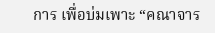การ เพื่อบ่มเพาะ “คณาจาร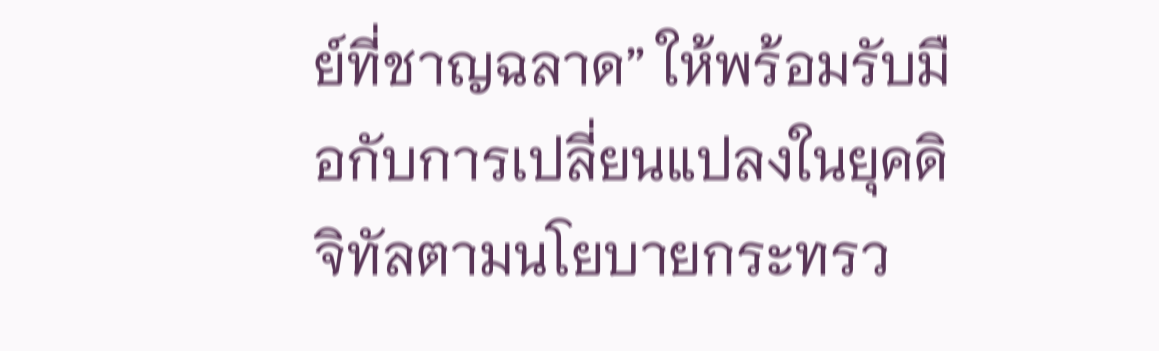ย์ที่ชาญฉลาด” ให้พร้อมรับมือกับการเปลี่ยนแปลงในยุคดิจิทัลตามนโยบายกระทรว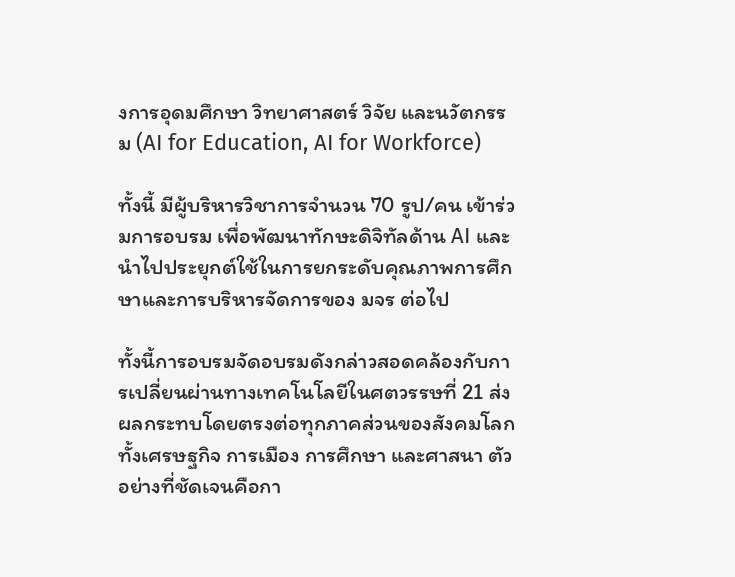งการอุดมศึกษา วิทยาศาสตร์ วิจัย และนวัตกรรม (AI for Education, AI for Workforce)

ทั้งนี้ มีผู้บริหารวิชาการจำนวน 70 รูป/คน เข้าร่วมการอบรม เพื่อพัฒนาทักษะดิจิทัลด้าน AI และนำไปประยุกต์ใช้ในการยกระดับคุณภาพการศึกษาและการบริหารจัดการของ มจร ต่อไป

ทั้งนี้การอบรมจัดอบรมดังกล่าวสอดคล้องกับการเปลี่ยนผ่านทางเทคโนโลยีในศตวรรษที่ 21 ส่งผลกระทบโดยตรงต่อทุกภาคส่วนของสังคมโลก ทั้งเศรษฐกิจ การเมือง การศึกษา และศาสนา ตัวอย่างที่ชัดเจนคือกา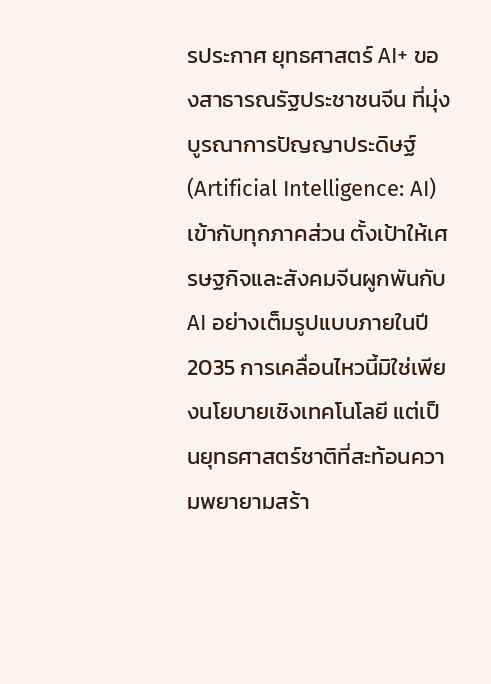รประกาศ ยุทธศาสตร์ AI+ ของสาธารณรัฐประชาชนจีน ที่มุ่งบูรณาการปัญญาประดิษฐ์ (Artificial Intelligence: AI) เข้ากับทุกภาคส่วน ตั้งเป้าให้เศรษฐกิจและสังคมจีนผูกพันกับ AI อย่างเต็มรูปแบบภายในปี 2035 การเคลื่อนไหวนี้มิใช่เพียงนโยบายเชิงเทคโนโลยี แต่เป็นยุทธศาสตร์ชาติที่สะท้อนความพยายามสร้า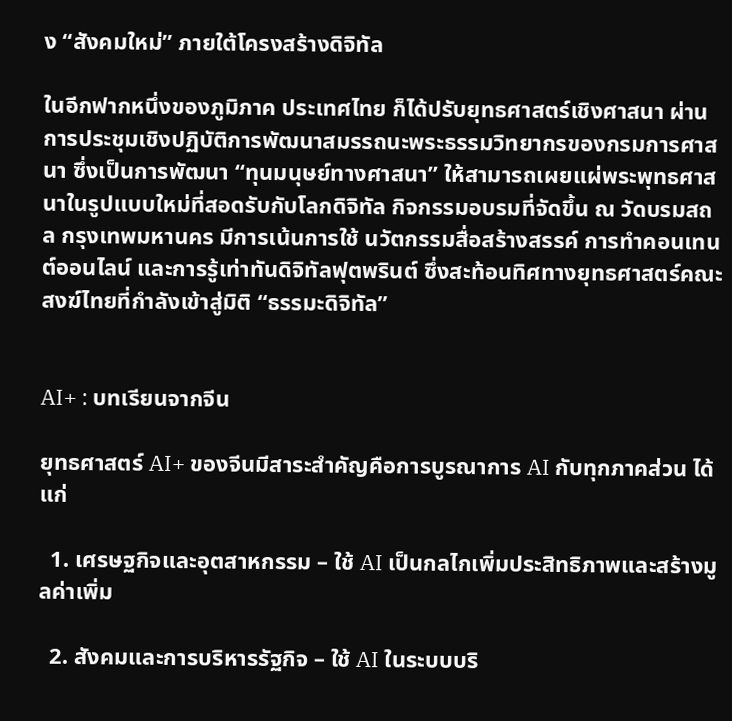ง “สังคมใหม่” ภายใต้โครงสร้างดิจิทัล

ในอีกฟากหนึ่งของภูมิภาค ประเทศไทย ก็ได้ปรับยุทธศาสตร์เชิงศาสนา ผ่านการประชุมเชิงปฏิบัติการพัฒนาสมรรถนะพระธรรมวิทยากรของกรมการศาสนา ซึ่งเป็นการพัฒนา “ทุนมนุษย์ทางศาสนา” ให้สามารถเผยแผ่พระพุทธศาสนาในรูปแบบใหม่ที่สอดรับกับโลกดิจิทัล กิจกรรมอบรมที่จัดขึ้น ณ วัดบรมสถล กรุงเทพมหานคร มีการเน้นการใช้ นวัตกรรมสื่อสร้างสรรค์ การทำคอนเทนต์ออนไลน์ และการรู้เท่าทันดิจิทัลฟุตพรินต์ ซึ่งสะท้อนทิศทางยุทธศาสตร์คณะสงฆ์ไทยที่กำลังเข้าสู่มิติ “ธรรมะดิจิทัล”


AI+ : บทเรียนจากจีน

ยุทธศาสตร์ AI+ ของจีนมีสาระสำคัญคือการบูรณาการ AI กับทุกภาคส่วน ได้แก่

  1. เศรษฐกิจและอุตสาหกรรม – ใช้ AI เป็นกลไกเพิ่มประสิทธิภาพและสร้างมูลค่าเพิ่ม

  2. สังคมและการบริหารรัฐกิจ – ใช้ AI ในระบบบริ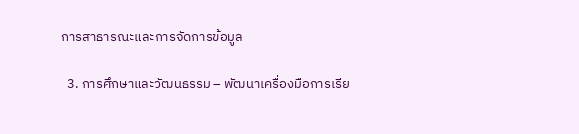การสาธารณะและการจัดการข้อมูล

  3. การศึกษาและวัฒนธรรม – พัฒนาเครื่องมือการเรีย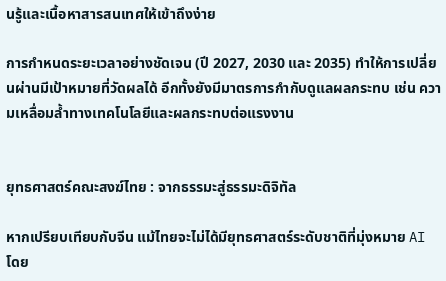นรู้และเนื้อหาสารสนเทศให้เข้าถึงง่าย

การกำหนดระยะเวลาอย่างชัดเจน (ปี 2027, 2030 และ 2035) ทำให้การเปลี่ยนผ่านมีเป้าหมายที่วัดผลได้ อีกทั้งยังมีมาตรการกำกับดูแลผลกระทบ เช่น ความเหลื่อมล้ำทางเทคโนโลยีและผลกระทบต่อแรงงาน


ยุทธศาสตร์คณะสงฆ์ไทย : จากธรรมะสู่ธรรมะดิจิทัล

หากเปรียบเทียบกับจีน แม้ไทยจะไม่ได้มียุทธศาสตร์ระดับชาติที่มุ่งหมาย AI โดย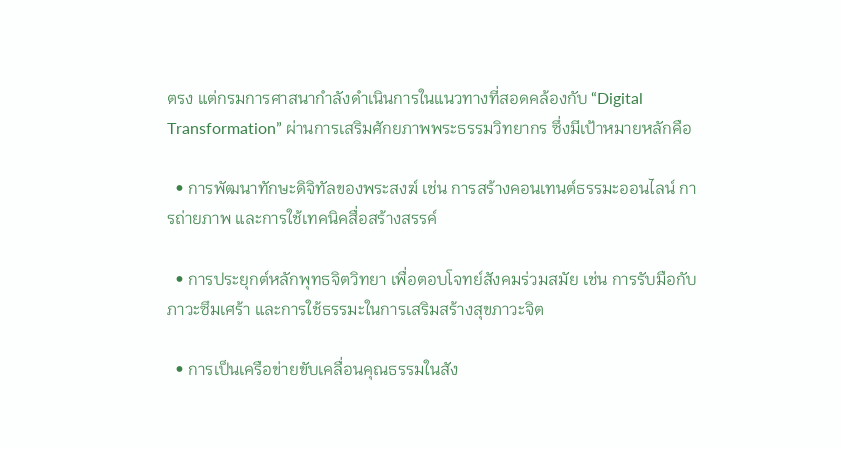ตรง แต่กรมการศาสนากำลังดำเนินการในแนวทางที่สอดคล้องกับ “Digital Transformation” ผ่านการเสริมศักยภาพพระธรรมวิทยากร ซึ่งมีเป้าหมายหลักคือ

  • การพัฒนาทักษะดิจิทัลของพระสงฆ์ เช่น การสร้างคอนเทนต์ธรรมะออนไลน์ การถ่ายภาพ และการใช้เทคนิคสื่อสร้างสรรค์

  • การประยุกต์หลักพุทธจิตวิทยา เพื่อตอบโจทย์สังคมร่วมสมัย เช่น การรับมือกับภาวะซึมเศร้า และการใช้ธรรมะในการเสริมสร้างสุขภาวะจิต

  • การเป็นเครือข่ายขับเคลื่อนคุณธรรมในสัง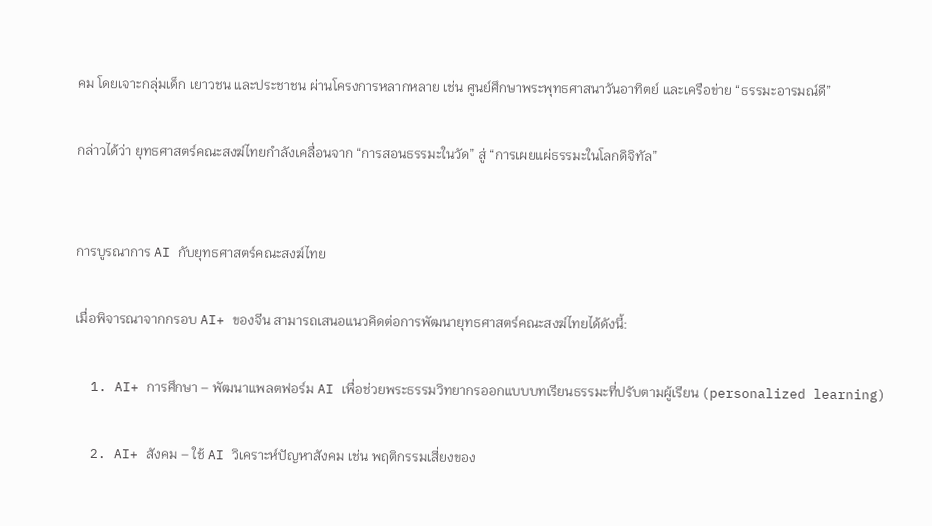คม โดยเจาะกลุ่มเด็ก เยาวชน และประชาชน ผ่านโครงการหลากหลาย เช่น ศูนย์ศึกษาพระพุทธศาสนาวันอาทิตย์ และเครือข่าย “ธรรมะอารมณ์ดี”

กล่าวได้ว่า ยุทธศาสตร์คณะสงฆ์ไทยกำลังเคลื่อนจาก “การสอนธรรมะในวัด” สู่ “การเผยแผ่ธรรมะในโลกดิจิทัล”


การบูรณาการ AI กับยุทธศาสตร์คณะสงฆ์ไทย

เมื่อพิจารณาจากกรอบ AI+ ของจีน สามารถเสนอแนวคิดต่อการพัฒนายุทธศาสตร์คณะสงฆ์ไทยได้ดังนี้:

  1. AI+ การศึกษา – พัฒนาแพลตฟอร์ม AI เพื่อช่วยพระธรรมวิทยากรออกแบบบทเรียนธรรมะที่ปรับตามผู้เรียน (personalized learning)

  2. AI+ สังคม – ใช้ AI วิเคราะห์ปัญหาสังคม เช่น พฤติกรรมเสี่ยงของ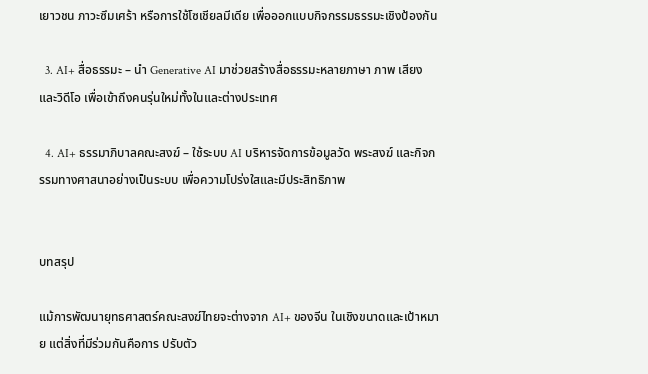เยาวชน ภาวะซึมเศร้า หรือการใช้โซเชียลมีเดีย เพื่อออกแบบกิจกรรมธรรมะเชิงป้องกัน

  3. AI+ สื่อธรรมะ – นำ Generative AI มาช่วยสร้างสื่อธรรมะหลายภาษา ภาพ เสียง และวิดีโอ เพื่อเข้าถึงคนรุ่นใหม่ทั้งในและต่างประเทศ

  4. AI+ ธรรมาภิบาลคณะสงฆ์ – ใช้ระบบ AI บริหารจัดการข้อมูลวัด พระสงฆ์ และกิจกรรมทางศาสนาอย่างเป็นระบบ เพื่อความโปร่งใสและมีประสิทธิภาพ


บทสรุป

แม้การพัฒนายุทธศาสตร์คณะสงฆ์ไทยจะต่างจาก AI+ ของจีน ในเชิงขนาดและเป้าหมาย แต่สิ่งที่มีร่วมกันคือการ ปรับตัว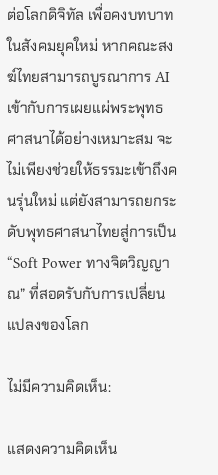ต่อโลกดิจิทัล เพื่อคงบทบาทในสังคมยุคใหม่ หากคณะสงฆ์ไทยสามารถบูรณาการ AI เข้ากับการเผยแผ่พระพุทธศาสนาได้อย่างเหมาะสม จะไม่เพียงช่วยให้ธรรมะเข้าถึงคนรุ่นใหม่ แต่ยังสามารถยกระดับพุทธศาสนาไทยสู่การเป็น “Soft Power ทางจิตวิญญาณ” ที่สอดรับกับการเปลี่ยนแปลงของโลก

ไม่มีความคิดเห็น:

แสดงความคิดเห็น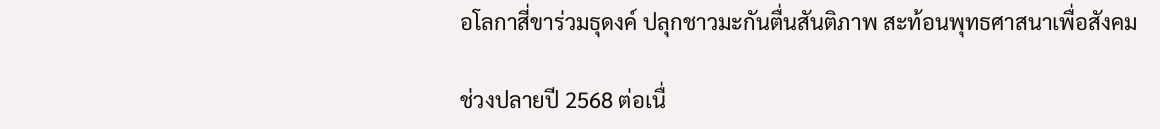อโลกาสี่ขาร่วมธุดงค์ ปลุกชาวมะกันตื่นสันติภาพ สะท้อนพุทธศาสนาเพื่อสังคม

ช่วงปลายปี 2568 ต่อเนื่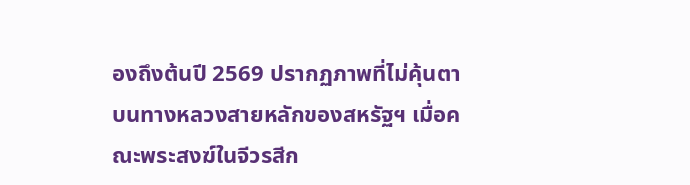องถึงต้นปี 2569 ปรากฏภาพที่ไม่คุ้นตาบนทางหลวงสายหลักของสหรัฐฯ เมื่อคณะพระสงฆ์ในจีวรสีก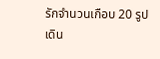รักจำนวนเกือบ 20 รูป เดิน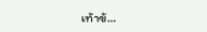เท้าข้...